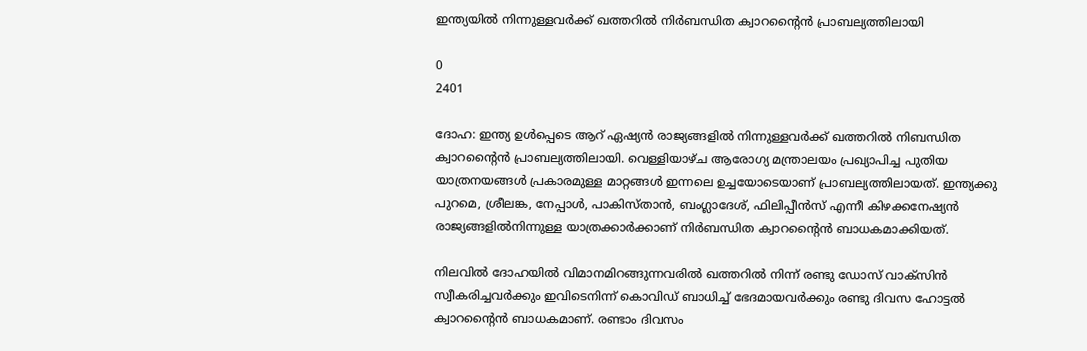ഇന്ത്യയിൽ നിന്നുള്ളവർക്ക് ഖത്തറിൽ നിർബന്ധിത ക്വാറന്റൈൻ പ്രാബല്യത്തിലായി

0
2401

ദോഹ: ഇന്ത്യ ഉൾപ്പെടെ ആറ് ഏഷ്യൻ രാജ്യങ്ങളിൽ നിന്നുള്ളവർക്ക് ഖത്തറിൽ നിബന്ധിത ക്വാറന്റൈൻ പ്രാബല്യത്തിലായി. വെള്ളിയാഴ്ച ആരോഗ്യ മന്ത്രാലയം പ്രഖ്യാപിച്ച പുതിയ യാത്രനയങ്ങൾ പ്രകാരമുള്ള മാറ്റങ്ങൾ ഇന്നലെ ഉച്ചയോടെയാണ് പ്രാബല്യത്തിലായത്. ഇന്ത്യക്കു പുറമെ, ശ്രീലങ്ക, നേപ്പാൾ, പാകിസ്താൻ, ബംഗ്ലാദേശ്, ഫിലിപ്പീൻസ് എന്നീ കിഴക്കനേഷ്യൻ രാജ്യങ്ങളിൽനിന്നുള്ള യാത്രക്കാർക്കാണ് നിർബന്ധിത ക്വാറന്റൈൻ ബാധകമാക്കിയത്.

നിലവിൽ ദോഹയിൽ വിമാനമിറങ്ങുന്നവരിൽ ഖത്തറിൽ നിന്ന് രണ്ടു ഡോസ് വാക്സിൻ സ്വീകരിച്ചവർക്കും ഇവിടെനിന്ന് കൊവിഡ് ബാധിച്ച് ഭേദമായവർക്കും രണ്ടു ദിവസ ഹോട്ടൽ ക്വാറന്റൈൻ ബാധകമാണ്. രണ്ടാം ദിവസം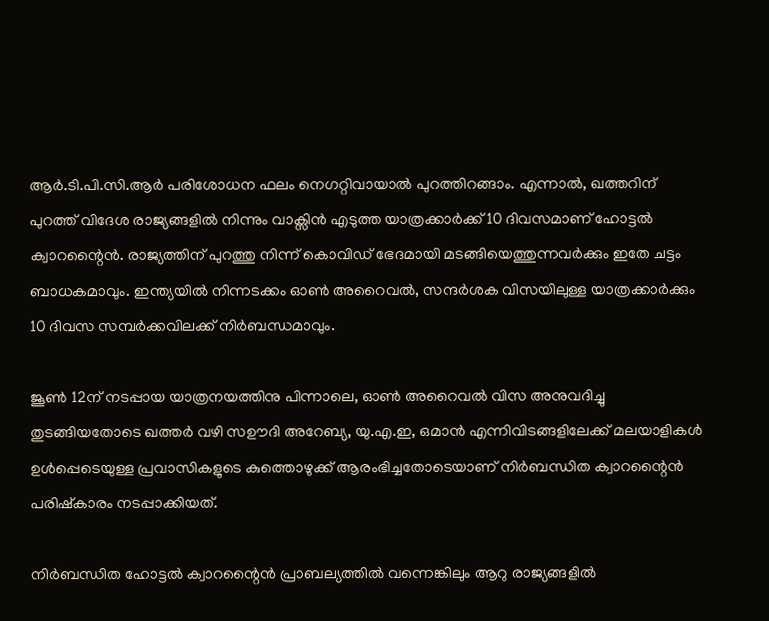ആർ.ടി.പി.സി.ആർ പരിശോധന ഫലം നെഗറ്റിവായാൽ പുറത്തിറങ്ങാം. എന്നാൽ, ഖത്തറിന് പുറത്ത് വിദേശ രാജ്യങ്ങളിൽ നിന്നും വാക്സിൻ എടുത്ത യാത്രക്കാർക്ക് 10 ദിവസമാണ് ഹോട്ടൽ ക്വാറന്റൈൻ. രാജ്യത്തിന് പുറത്തു നിന്ന് കൊവിഡ് ഭേദമായി മടങ്ങിയെത്തുന്നവർക്കും ഇതേ ചട്ടം ബാധകമാവും. ഇന്ത്യയിൽ നിന്നടക്കം ഓൺ അറൈവൽ, സന്ദർശക വിസയിലുള്ള യാത്രക്കാർക്കും 10 ദിവസ സമ്പർക്കവിലക്ക് നിർബന്ധമാവും.

ജൂൺ 12ന് നടപ്പായ യാത്രനയത്തിനു പിന്നാലെ, ഓൺ അറൈവൽ വിസ അനുവദിച്ചു തുടങ്ങിയതോടെ ഖത്തർ വഴി സഊദി അറേബ്യ, യു.എ.ഇ, ഒമാൻ എന്നിവിടങ്ങളിലേക്ക് മലയാളികൾ ഉൾപ്പെടെയുള്ള പ്രവാസികളുടെ കുത്തൊഴുക്ക് ആരംഭിച്ചതോടെയാണ് നിർബന്ധിത ക്വാറന്റൈൻ പരിഷ്കാരം നടപ്പാക്കിയത്.

നിർബന്ധിത ഹോട്ടൽ ക്വാറന്റൈൻ പ്രാബല്യത്തിൽ വന്നെങ്കിലും ആറു രാജ്യങ്ങളിൽ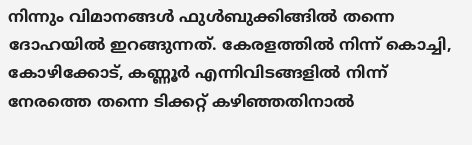നിന്നും വിമാനങ്ങൾ ഫുൾബുക്കിങ്ങിൽ തന്നെ ദോഹയിൽ ഇറങ്ങുന്നത്. കേരളത്തിൽ നിന്ന് കൊച്ചി, കോഴിക്കോട്, കണ്ണൂർ എന്നിവിടങ്ങളിൽ നിന്ന് നേരത്തെ തന്നെ ടിക്കറ്റ് കഴിഞ്ഞതിനാൽ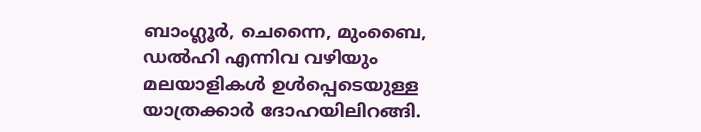ബാംഗ്ലൂർ, ചെന്നൈ, മുംബൈ, ഡൽഹി എന്നിവ വഴിയും മലയാളികൾ ഉൾപ്പെടെയുള്ള യാത്രക്കാർ ദോഹയിലിറങ്ങി.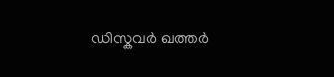ഡിസ്കവർ ഖത്തർ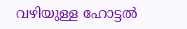വഴിയുള്ള ഹോട്ടൽ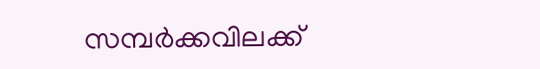സമ്പർക്കവിലക്ക്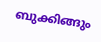ബുക്കിങ്ങും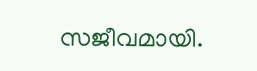സജീവമായി.